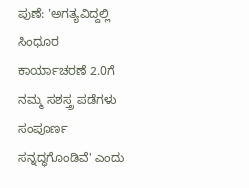ಪುಣೆ: 'ಅಗತ್ಯವಿದ್ದಲ್ಲಿ ಸಿಂಧೂರ ಕಾರ್ಯಾಚರಣೆ 2.0ಗೆ ನಮ್ಮ ಸಶಸ್ತ್ರ ಪಡೆಗಳು ಸಂಪೂರ್ಣ ಸನ್ನದ್ಧಗೊಂಡಿವೆ' ಎಂದು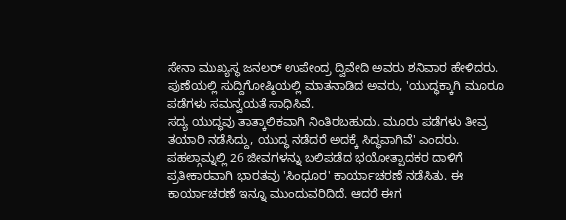ಸೇನಾ ಮುಖ್ಯಸ್ಥ ಜನಲರ್ ಉಪೇಂದ್ರ ದ್ವಿವೇದಿ ಅವರು ಶನಿವಾರ ಹೇಳಿದರು.
ಪುಣೆಯಲ್ಲಿ ಸುದ್ದಿಗೋಷ್ಠಿಯಲ್ಲಿ ಮಾತನಾಡಿದ ಅವರು, 'ಯುದ್ಧಕ್ಕಾಗಿ ಮೂರೂ ಪಡೆಗಳು ಸಮನ್ವಯತೆ ಸಾಧಿಸಿವೆ.
ಸದ್ಯ ಯುದ್ಧವು ತಾತ್ಕಾಲಿಕವಾಗಿ ನಿಂತಿರಬಹುದು. ಮೂರು ಪಡೆಗಳು ತೀವ್ರ ತಯಾರಿ ನಡೆಸಿದ್ದು, ಯುದ್ಧ ನಡೆದರೆ ಅದಕ್ಕೆ ಸಿದ್ಧವಾಗಿವೆ' ಎಂದರು.
ಪಹಲ್ಗಾಮ್ನಲ್ಲಿ 26 ಜೀವಗಳನ್ನು ಬಲಿಪಡೆದ ಭಯೋತ್ಪಾದಕರ ದಾಳಿಗೆ ಪ್ರತೀಕಾರವಾಗಿ ಭಾರತವು 'ಸಿಂಧೂರ' ಕಾರ್ಯಾಚರಣೆ ನಡೆಸಿತು. ಈ ಕಾರ್ಯಾಚರಣೆ ಇನ್ನೂ ಮುಂದುವರಿದಿದೆ. ಆದರೆ ಈಗ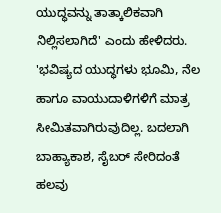ಯುದ್ಧವನ್ನು ತಾತ್ಕಾಲಿಕವಾಗಿ ನಿಲ್ಲಿಸಲಾಗಿದೆ' ಎಂದು ಹೇಳಿದರು.
'ಭವಿಷ್ಯದ ಯುದ್ಧಗಳು ಭೂಮಿ, ನೆಲ ಹಾಗೂ ವಾಯುದಾಳಿಗಳಿಗೆ ಮಾತ್ರ ಸೀಮಿತವಾಗಿರುವುದಿಲ್ಲ. ಬದಲಾಗಿ ಬಾಹ್ಯಾಕಾಶ, ಸೈಬರ್ ಸೇರಿದಂತೆ ಹಲವು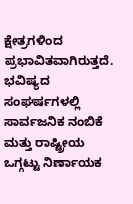ಕ್ಷೇತ್ರಗಳಿಂದ ಪ್ರಭಾವಿತವಾಗಿರುತ್ತದೆ. ಭವಿಷ್ಯದ ಸಂಘರ್ಷಗಳಲ್ಲಿ ಸಾರ್ವಜನಿಕ ನಂಬಿಕೆ ಮತ್ತು ರಾಷ್ಟ್ರೀಯ ಒಗ್ಗಟ್ಟು ನಿರ್ಣಾಯಕ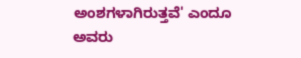ಅಂಶಗಳಾಗಿರುತ್ತವೆ' ಎಂದೂ ಅವರು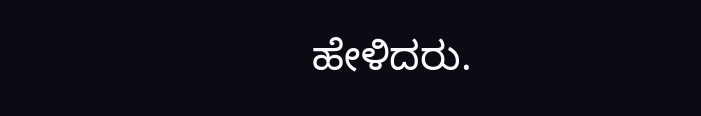ಹೇಳಿದರು.